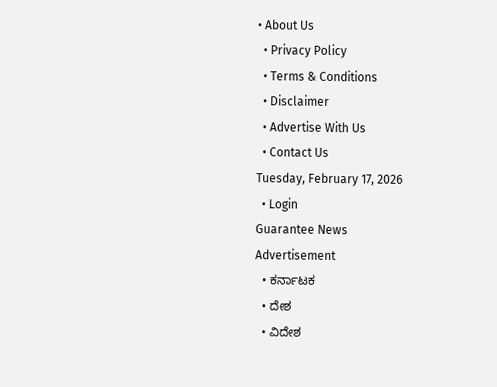• About Us
  • Privacy Policy
  • Terms & Conditions
  • Disclaimer
  • Advertise With Us
  • Contact Us
Tuesday, February 17, 2026
  • Login
Guarantee News
Advertisement
  • ಕರ್ನಾಟಕ
  • ದೇಶ
  • ವಿದೇಶ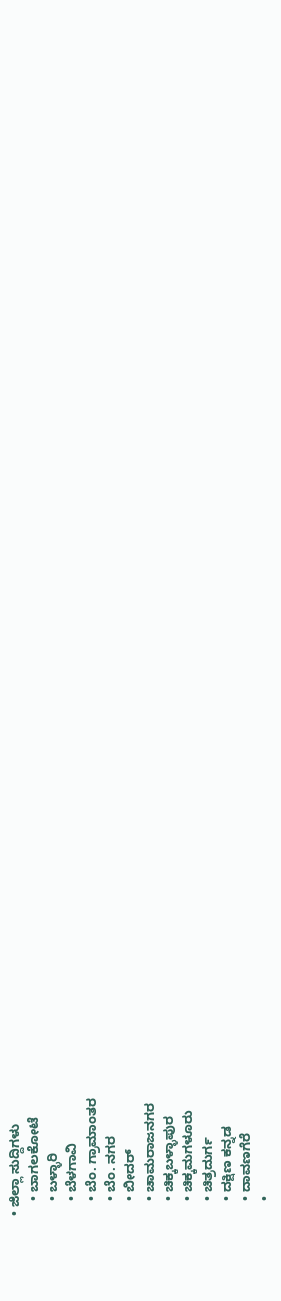• ಜಿಲ್ಲಾ ಸುದ್ದಿಗಳು
    • ಬಾಗಲಕೋಟೆ
    • ಬಳ್ಳಾರಿ
    • ಬೆಳಗಾವಿ
    • ಬೆಂ. ಗ್ರಾಮಾಂತರ
    • ಬೆಂ. ನಗರ
    • ಬೀದರ್
    • ಚಾಮರಾಜನಗರ
    • ಚಿಕ್ಕಬಳ್ಳಾಪುರ
    • ಚಿಕ್ಕಮಗಳೂರು
    • ಚಿತ್ರದುರ್ಗ
    • ದಕ್ಷಿಣ ಕನ್ನಡ
    • ದಾವಣಗೆರೆ
    •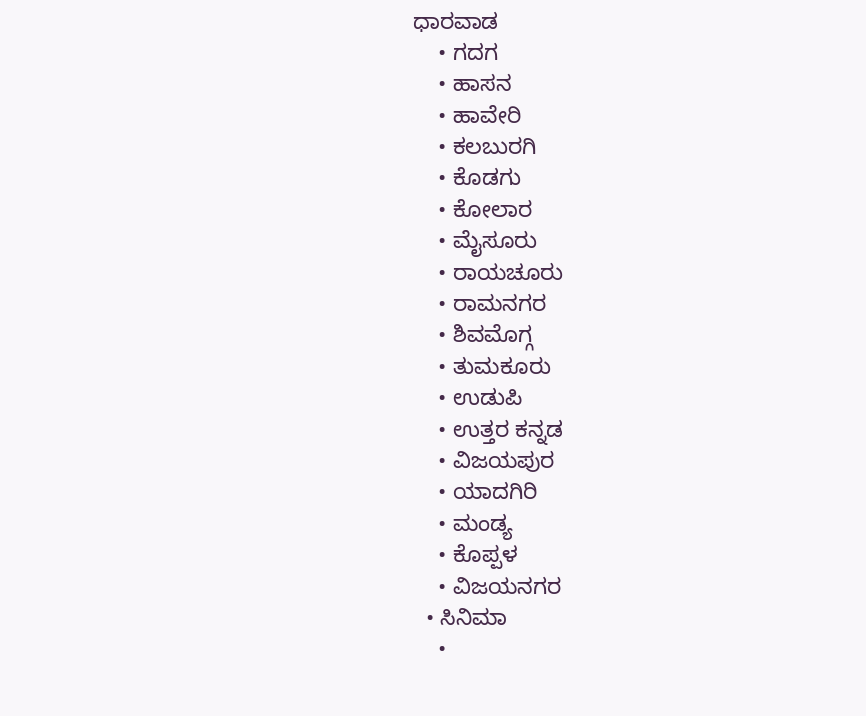ಧಾರವಾಡ
    • ಗದಗ
    • ಹಾಸನ
    • ಹಾವೇರಿ
    • ಕಲಬುರಗಿ
    • ಕೊಡಗು
    • ಕೋಲಾರ
    • ಮೈಸೂರು
    • ರಾಯಚೂರು
    • ರಾಮನಗರ
    • ಶಿವಮೊಗ್ಗ
    • ತುಮಕೂರು
    • ಉಡುಪಿ
    • ಉತ್ತರ ಕನ್ನಡ
    • ವಿಜಯಪುರ
    • ಯಾದಗಿರಿ
    • ಮಂಡ್ಯ
    • ಕೊಪ್ಪಳ
    • ವಿಜಯನಗರ
  • ಸಿನಿಮಾ
    •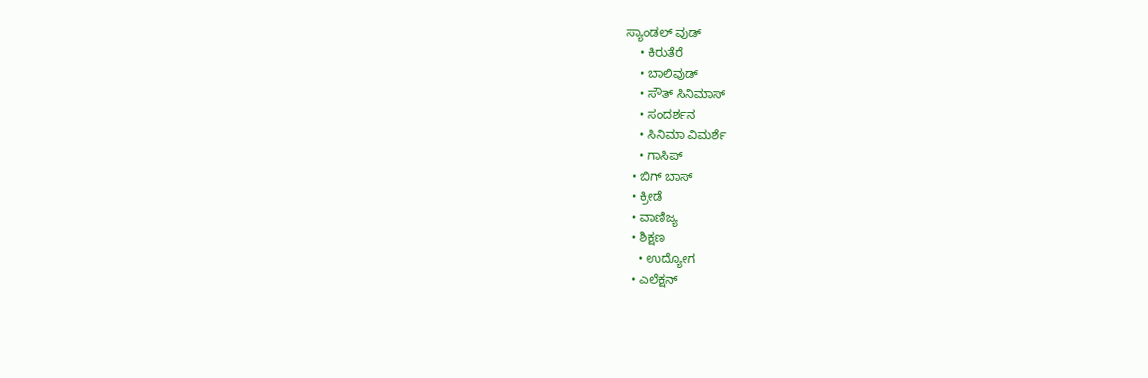ಸ್ಯಾಂಡಲ್ ವುಡ್
    • ಕಿರುತೆರೆ
    • ಬಾಲಿವುಡ್
    • ಸೌತ್ ಸಿನಿಮಾಸ್
    • ಸಂದರ್ಶನ
    • ಸಿನಿಮಾ ವಿಮರ್ಶೆ
    • ಗಾಸಿಪ್
  • ಬಿಗ್ ಬಾಸ್
  • ಕ್ರೀಡೆ
  • ವಾಣಿಜ್ಯ
  • ಶಿಕ್ಷಣ
    • ಉದ್ಯೋಗ
  • ಎಲೆಕ್ಷನ್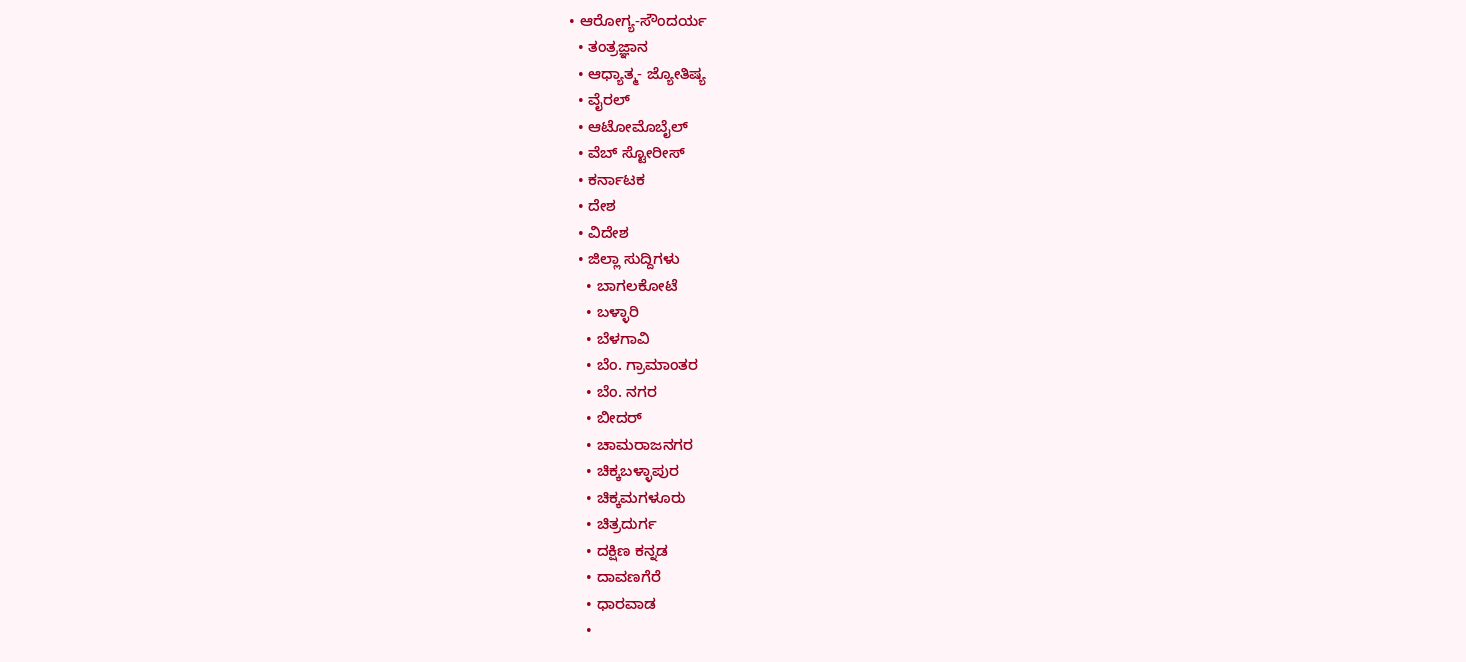• ಆರೋಗ್ಯ-ಸೌಂದರ್ಯ
  • ತಂತ್ರಜ್ಞಾನ
  • ಆಧ್ಯಾತ್ಮ- ಜ್ಯೋತಿಷ್ಯ
  • ವೈರಲ್
  • ಆಟೋಮೊಬೈಲ್
  • ವೆಬ್ ಸ್ಟೋರೀಸ್
  • ಕರ್ನಾಟಕ
  • ದೇಶ
  • ವಿದೇಶ
  • ಜಿಲ್ಲಾ ಸುದ್ದಿಗಳು
    • ಬಾಗಲಕೋಟೆ
    • ಬಳ್ಳಾರಿ
    • ಬೆಳಗಾವಿ
    • ಬೆಂ. ಗ್ರಾಮಾಂತರ
    • ಬೆಂ. ನಗರ
    • ಬೀದರ್
    • ಚಾಮರಾಜನಗರ
    • ಚಿಕ್ಕಬಳ್ಳಾಪುರ
    • ಚಿಕ್ಕಮಗಳೂರು
    • ಚಿತ್ರದುರ್ಗ
    • ದಕ್ಷಿಣ ಕನ್ನಡ
    • ದಾವಣಗೆರೆ
    • ಧಾರವಾಡ
    •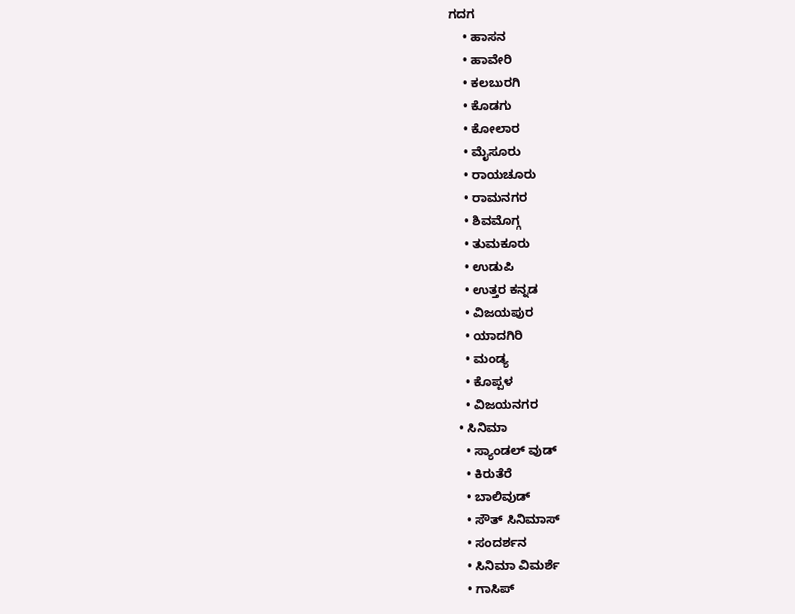ಗದಗ
    • ಹಾಸನ
    • ಹಾವೇರಿ
    • ಕಲಬುರಗಿ
    • ಕೊಡಗು
    • ಕೋಲಾರ
    • ಮೈಸೂರು
    • ರಾಯಚೂರು
    • ರಾಮನಗರ
    • ಶಿವಮೊಗ್ಗ
    • ತುಮಕೂರು
    • ಉಡುಪಿ
    • ಉತ್ತರ ಕನ್ನಡ
    • ವಿಜಯಪುರ
    • ಯಾದಗಿರಿ
    • ಮಂಡ್ಯ
    • ಕೊಪ್ಪಳ
    • ವಿಜಯನಗರ
  • ಸಿನಿಮಾ
    • ಸ್ಯಾಂಡಲ್ ವುಡ್
    • ಕಿರುತೆರೆ
    • ಬಾಲಿವುಡ್
    • ಸೌತ್ ಸಿನಿಮಾಸ್
    • ಸಂದರ್ಶನ
    • ಸಿನಿಮಾ ವಿಮರ್ಶೆ
    • ಗಾಸಿಪ್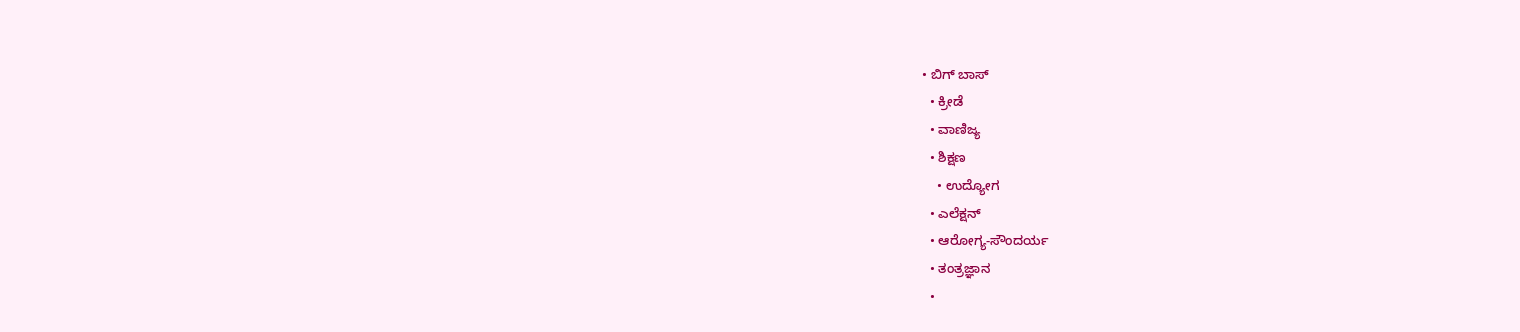• ಬಿಗ್ ಬಾಸ್
  • ಕ್ರೀಡೆ
  • ವಾಣಿಜ್ಯ
  • ಶಿಕ್ಷಣ
    • ಉದ್ಯೋಗ
  • ಎಲೆಕ್ಷನ್
  • ಆರೋಗ್ಯ-ಸೌಂದರ್ಯ
  • ತಂತ್ರಜ್ಞಾನ
  •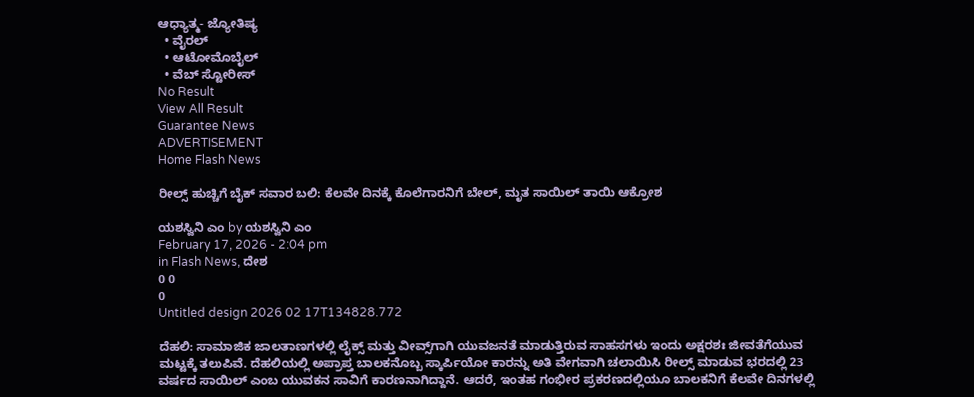ಆಧ್ಯಾತ್ಮ- ಜ್ಯೋತಿಷ್ಯ
  • ವೈರಲ್
  • ಆಟೋಮೊಬೈಲ್
  • ವೆಬ್ ಸ್ಟೋರೀಸ್
No Result
View All Result
Guarantee News
ADVERTISEMENT
Home Flash News

ರೀಲ್ಸ್ ಹುಚ್ಚಿಗೆ ಬೈಕ್ ಸವಾರ ಬಲಿ: ಕೆಲವೇ ದಿನಕ್ಕೆ ಕೊಲೆಗಾರನಿಗೆ ಬೇಲ್, ಮೃತ ಸಾಯಿಲ್ ತಾಯಿ ಆಕ್ರೋಶ

ಯಶಸ್ವಿನಿ ಎಂ by ಯಶಸ್ವಿನಿ ಎಂ
February 17, 2026 - 2:04 pm
in Flash News, ದೇಶ
0 0
0
Untitled design 2026 02 17T134828.772

ದೆಹಲಿ: ಸಾಮಾಜಿಕ ಜಾಲತಾಣಗಳಲ್ಲಿ ಲೈಕ್ಸ್ ಮತ್ತು ವೀವ್ಸ್‌ಗಾಗಿ ಯುವಜನತೆ ಮಾಡುತ್ತಿರುವ ಸಾಹಸಗಳು ಇಂದು ಅಕ್ಷರಶಃ ಜೀವತೆಗೆಯುವ ಮಟ್ಟಕ್ಕೆ ತಲುಪಿವೆ. ದೆಹಲಿಯಲ್ಲಿ ಅಪ್ರಾಪ್ತ ಬಾಲಕನೊಬ್ಬ ಸ್ಕಾರ್ಪಿಯೋ ಕಾರನ್ನು ಅತಿ ವೇಗವಾಗಿ ಚಲಾಯಿಸಿ ರೀಲ್ಸ್ ಮಾಡುವ ಭರದಲ್ಲಿ 23 ವರ್ಷದ ಸಾಯಿಲ್ ಎಂಬ ಯುವಕನ ಸಾವಿಗೆ ಕಾರಣನಾಗಿದ್ದಾನೆ. ಆದರೆ, ಇಂತಹ ಗಂಭೀರ ಪ್ರಕರಣದಲ್ಲಿಯೂ ಬಾಲಕನಿಗೆ ಕೆಲವೇ ದಿನಗಳಲ್ಲಿ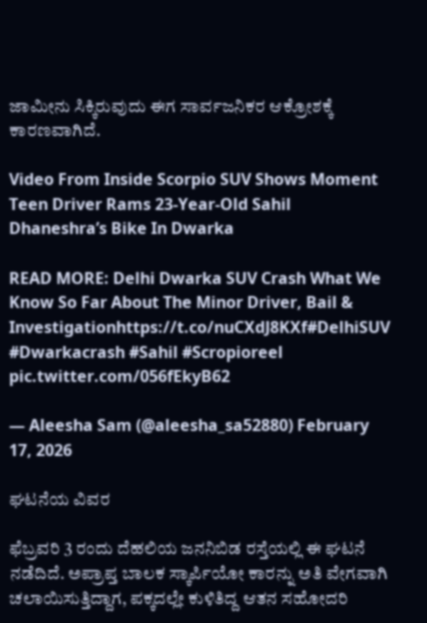ಜಾಮೀನು ಸಿಕ್ಕಿರುವುದು ಈಗ ಸಾರ್ವಜನಿಕರ ಆಕ್ರೋಶಕ್ಕೆ ಕಾರಣವಾಗಿದೆ.

Video From Inside Scorpio SUV Shows Moment Teen Driver Rams 23-Year-Old Sahil Dhaneshra’s Bike In Dwarka

READ MORE: Delhi Dwarka SUV Crash What We Know So Far About The Minor Driver, Bail & Investigationhttps://t.co/nuCXdJ8KXf#DelhiSUV #Dwarkacrash #Sahil #Scropioreel pic.twitter.com/056fEkyB62

— Aleesha Sam (@aleesha_sa52880) February 17, 2026

ಘಟನೆಯ ವಿವರ

ಫೆಬ್ರವರಿ 3 ರಂದು ದೆಹಲಿಯ ಜನನಿಬಿಡ ರಸ್ತೆಯಲ್ಲಿ ಈ ಘಟನೆ ನಡೆದಿದೆ. ಅಪ್ರಾಪ್ತ ಬಾಲಕ ಸ್ಕಾರ್ಪಿಯೋ ಕಾರನ್ನು ಅತಿ ವೇಗವಾಗಿ ಚಲಾಯಿಸುತ್ತಿದ್ದಾಗ, ಪಕ್ಕದಲ್ಲೇ ಕುಳಿತಿದ್ದ ಆತನ ಸಹೋದರಿ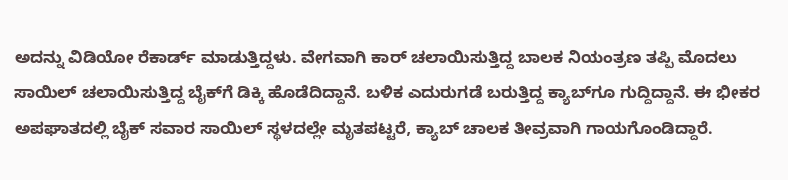ಅದನ್ನು ವಿಡಿಯೋ ರೆಕಾರ್ಡ್ ಮಾಡುತ್ತಿದ್ದಳು. ವೇಗವಾಗಿ ಕಾರ್‌ ಚಲಾಯಿಸುತ್ತಿದ್ದ ಬಾಲಕ ನಿಯಂತ್ರಣ ತಪ್ಪಿ ಮೊದಲು ಸಾಯಿಲ್ ಚಲಾಯಿಸುತ್ತಿದ್ದ ಬೈಕ್‌ಗೆ ಡಿಕ್ಕಿ ಹೊಡೆದಿದ್ದಾನೆ. ಬಳಿಕ ಎದುರುಗಡೆ ಬರುತ್ತಿದ್ದ ಕ್ಯಾಬ್‌ಗೂ ಗುದ್ದಿದ್ದಾನೆ. ಈ ಭೀಕರ ಅಪಘಾತದಲ್ಲಿ ಬೈಕ್ ಸವಾರ ಸಾಯಿಲ್ ಸ್ಥಳದಲ್ಲೇ ಮೃತಪಟ್ಟರೆ, ಕ್ಯಾಬ್ ಚಾಲಕ ತೀವ್ರವಾಗಿ ಗಾಯಗೊಂಡಿದ್ದಾರೆ.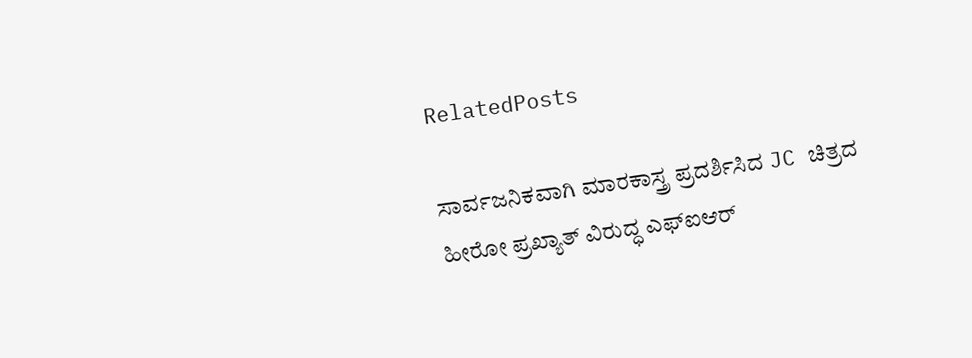RelatedPosts

ಸಾರ್ವಜನಿಕವಾಗಿ ಮಾರಕಾಸ್ತ್ರ ಪ್ರದರ್ಶಿಸಿದ JC ಚಿತ್ರದ ಹೀರೋ ಪ್ರಖ್ಯಾತ್ ವಿರುದ್ಧ ಎಫ್‌ಐಆರ್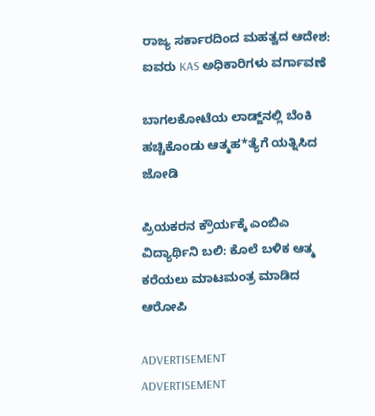ರಾಜ್ಯ ಸರ್ಕಾರದಿಂದ ಮಹತ್ವದ ಆದೇಶ: ಐವರು KAS ಅಧಿಕಾರಿಗಳು ವರ್ಗಾವಣೆ

ಬಾಗಲಕೋಟೆಯ ಲಾಡ್ಜ್‌ನಲ್ಲಿ ಬೆಂಕಿ ಹಚ್ಚಿಕೊಂಡು ಆತ್ಮಹ*ತ್ಯೆಗೆ ಯತ್ನಿಸಿದ ಜೋಡಿ

ಪ್ರಿಯಕರನ ಕ್ರೌರ್ಯಕ್ಕೆ ಎಂಬಿಎ ವಿದ್ಯಾರ್ಥಿನಿ ಬಲಿ: ಕೊಲೆ ಬಳಿಕ ಆತ್ಮ ಕರೆಯಲು ಮಾಟಮಂತ್ರ ಮಾಡಿದ ಆರೋಪಿ

ADVERTISEMENT
ADVERTISEMENT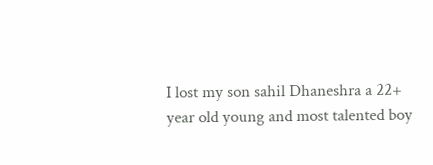I lost my son sahil Dhaneshra a 22+ year old young and most talented boy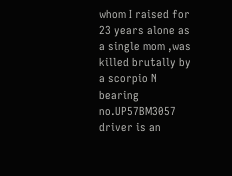whom I raised for 23 years alone as a single mom ,was killed brutally by a scorpio N bearing no.UP57BM3057 driver is an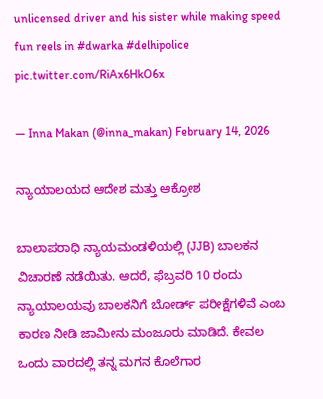unlicensed driver and his sister while making speed fun reels in #dwarka #delhipolice pic.twitter.com/RiAx6HkO6x

— Inna Makan (@inna_makan) February 14, 2026

ನ್ಯಾಯಾಲಯದ ಆದೇಶ ಮತ್ತು ಆಕ್ರೋಶ

ಬಾಲಾಪರಾಧಿ ನ್ಯಾಯಮಂಡಳಿಯಲ್ಲಿ (JJB) ಬಾಲಕನ ವಿಚಾರಣೆ ನಡೆಯಿತು. ಆದರೆ, ಫೆಬ್ರವರಿ 10 ರಂದು ನ್ಯಾಯಾಲಯವು ಬಾಲಕನಿಗೆ ಬೋರ್ಡ್ ಪರೀಕ್ಷೆಗಳಿವೆ ಎಂಬ ಕಾರಣ ನೀಡಿ ಜಾಮೀನು ಮಂಜೂರು ಮಾಡಿದೆ. ಕೇವಲ ಒಂದು ವಾರದಲ್ಲಿ ತನ್ನ ಮಗನ ಕೊಲೆಗಾರ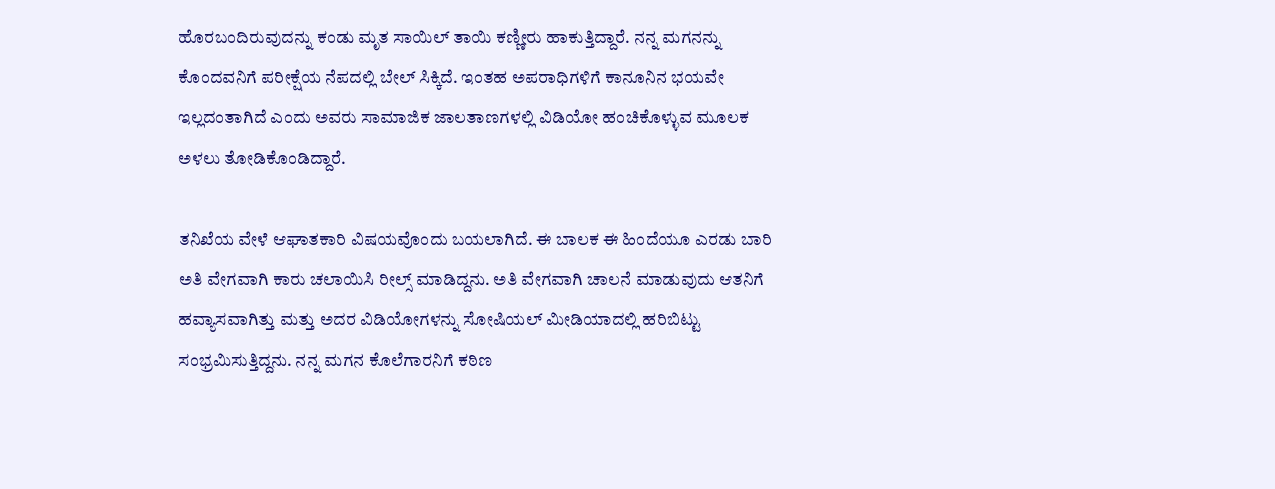ಹೊರಬಂದಿರುವುದನ್ನು ಕಂಡು ಮೃತ ಸಾಯಿಲ್ ತಾಯಿ ಕಣ್ಣೀರು ಹಾಕುತ್ತಿದ್ದಾರೆ. ನನ್ನ ಮಗನನ್ನು ಕೊಂದವನಿಗೆ ಪರೀಕ್ಷೆಯ ನೆಪದಲ್ಲಿ ಬೇಲ್ ಸಿಕ್ಕಿದೆ. ಇಂತಹ ಅಪರಾಧಿಗಳಿಗೆ ಕಾನೂನಿನ ಭಯವೇ ಇಲ್ಲದಂತಾಗಿದೆ ಎಂದು ಅವರು ಸಾಮಾಜಿಕ ಜಾಲತಾಣಗಳಲ್ಲಿ ವಿಡಿಯೋ ಹಂಚಿಕೊಳ್ಳುವ ಮೂಲಕ ಅಳಲು ತೋಡಿಕೊಂಡಿದ್ದಾರೆ.

ತನಿಖೆಯ ವೇಳೆ ಆಘಾತಕಾರಿ ವಿಷಯವೊಂದು ಬಯಲಾಗಿದೆ. ಈ ಬಾಲಕ ಈ ಹಿಂದೆಯೂ ಎರಡು ಬಾರಿ ಅತಿ ವೇಗವಾಗಿ ಕಾರು ಚಲಾಯಿಸಿ ರೀಲ್ಸ್ ಮಾಡಿದ್ದನು. ಅತಿ ವೇಗವಾಗಿ ಚಾಲನೆ ಮಾಡುವುದು ಆತನಿಗೆ ಹವ್ಯಾಸವಾಗಿತ್ತು ಮತ್ತು ಅದರ ವಿಡಿಯೋಗಳನ್ನು ಸೋಷಿಯಲ್ ಮೀಡಿಯಾದಲ್ಲಿ ಹರಿಬಿಟ್ಟು ಸಂಭ್ರಮಿಸುತ್ತಿದ್ದನು. ನನ್ನ ಮಗನ ಕೊಲೆಗಾರನಿಗೆ ಕಠಿಣ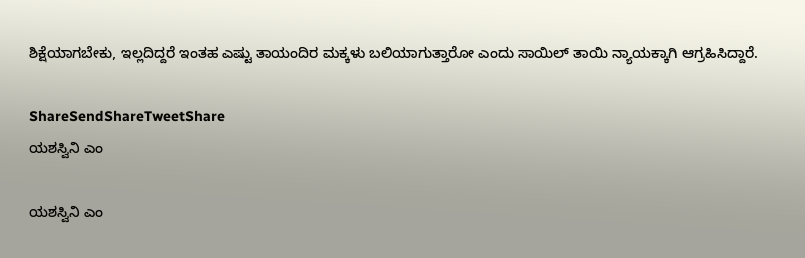ಶಿಕ್ಷೆಯಾಗಬೇಕು, ಇಲ್ಲದಿದ್ದರೆ ಇಂತಹ ಎಷ್ಟು ತಾಯಂದಿರ ಮಕ್ಕಳು ಬಲಿಯಾಗುತ್ತಾರೋ ಎಂದು ಸಾಯಿಲ್ ತಾಯಿ ನ್ಯಾಯಕ್ಕಾಗಿ ಆಗ್ರಹಿಸಿದ್ದಾರೆ.

ShareSendShareTweetShare
ಯಶಸ್ವಿನಿ ಎಂ

ಯಶಸ್ವಿನಿ ಎಂ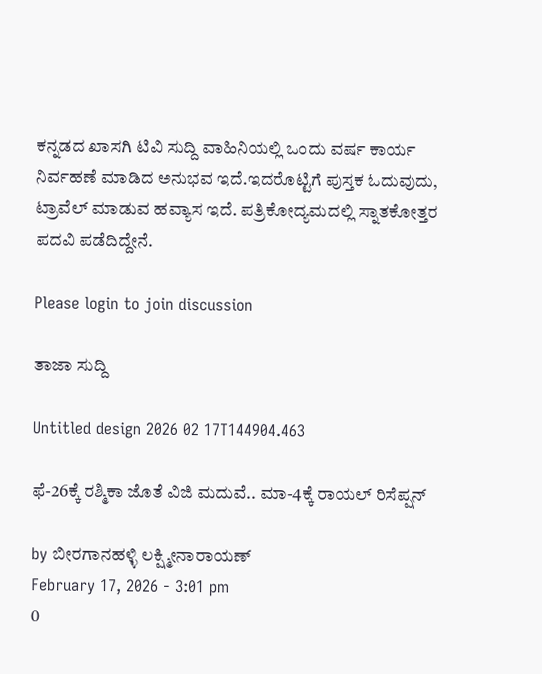ಕನ್ನಡದ ಖಾಸಗಿ ಟಿವಿ ಸುದ್ದಿ ವಾಹಿನಿಯಲ್ಲಿ ಒಂದು ವರ್ಷ ಕಾರ್ಯ ನಿರ್ವಹಣೆ ಮಾಡಿದ ಅನುಭವ ಇದೆ.ಇದರೊಟ್ಟಿಗೆ ಪುಸ್ತಕ ಓದುವುದು, ಟ್ರಾವೆಲ್ ಮಾಡುವ ಹವ್ಯಾಸ ಇದೆ. ಪತ್ರಿಕೋದ್ಯಮದಲ್ಲಿ ಸ್ನಾತಕೋತ್ತರ ಪದವಿ ಪಡೆದಿದ್ದೇನೆ.

Please login to join discussion

ತಾಜಾ ಸುದ್ದಿ

Untitled design 2026 02 17T144904.463

ಫೆ-26ಕ್ಕೆ ರಶ್ಮಿಕಾ ಜೊತೆ ವಿಜಿ ಮದುವೆ.. ಮಾ-4ಕ್ಕೆ ರಾಯಲ್ ರಿಸೆಪ್ಷನ್

by ಬೀರಗಾನಹಳ್ಳಿ ಲಕ್ಷ್ಮೀನಾರಾಯಣ್
February 17, 2026 - 3:01 pm
0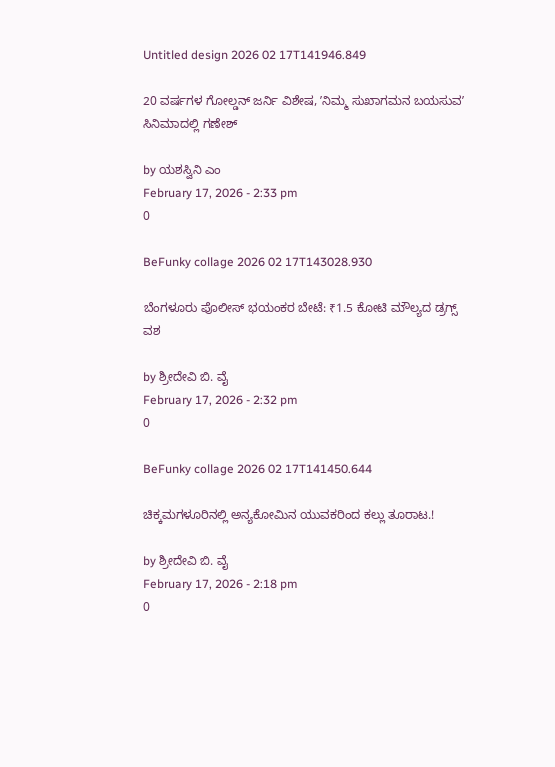Untitled design 2026 02 17T141946.849

20 ವರ್ಷಗಳ ಗೋಲ್ಡನ್ ಜರ್ನಿ ವಿಶೇಷ, ʼನಿಮ್ಮ ಸುಖಾಗಮನ ಬಯಸುವʼ ಸಿನಿಮಾದಲ್ಲಿ ಗಣೇಶ್‌

by ಯಶಸ್ವಿನಿ ಎಂ
February 17, 2026 - 2:33 pm
0

BeFunky collage 2026 02 17T143028.930

ಬೆಂಗಳೂರು ಪೊಲೀಸ್ ಭಯಂಕರ ಬೇಟೆ: ₹1.5 ಕೋಟಿ ಮೌಲ್ಯದ ಡ್ರಗ್ಸ್ ವಶ

by ಶ್ರೀದೇವಿ ಬಿ. ವೈ
February 17, 2026 - 2:32 pm
0

BeFunky collage 2026 02 17T141450.644

ಚಿಕ್ಕಮಗಳೂರಿನಲ್ಲಿ ಅನ್ಯಕೋಮಿನ ಯುವಕರಿಂದ ಕಲ್ಲು ತೂರಾಟ.!

by ಶ್ರೀದೇವಿ ಬಿ. ವೈ
February 17, 2026 - 2:18 pm
0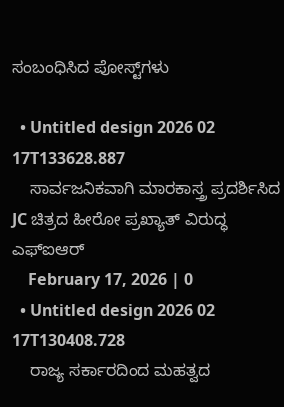ಸಂಬಂಧಿಸಿದ ಪೋಸ್ಟ್‌ಗಳು

  • Untitled design 2026 02 17T133628.887
    ಸಾರ್ವಜನಿಕವಾಗಿ ಮಾರಕಾಸ್ತ್ರ ಪ್ರದರ್ಶಿಸಿದ JC ಚಿತ್ರದ ಹೀರೋ ಪ್ರಖ್ಯಾತ್ ವಿರುದ್ಧ ಎಫ್‌ಐಆರ್
    February 17, 2026 | 0
  • Untitled design 2026 02 17T130408.728
    ರಾಜ್ಯ ಸರ್ಕಾರದಿಂದ ಮಹತ್ವದ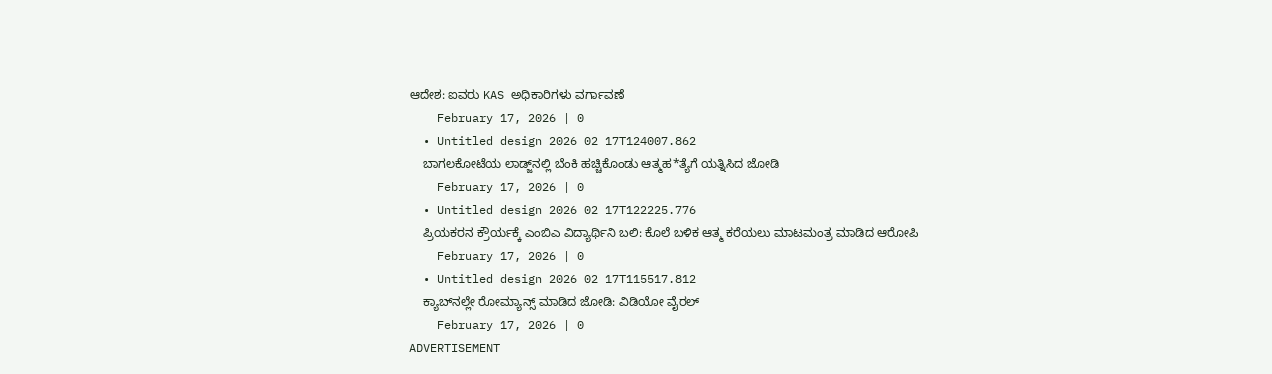ಆದೇಶ: ಐವರು KAS ಅಧಿಕಾರಿಗಳು ವರ್ಗಾವಣೆ
    February 17, 2026 | 0
  • Untitled design 2026 02 17T124007.862
    ಬಾಗಲಕೋಟೆಯ ಲಾಡ್ಜ್‌ನಲ್ಲಿ ಬೆಂಕಿ ಹಚ್ಚಿಕೊಂಡು ಆತ್ಮಹ*ತ್ಯೆಗೆ ಯತ್ನಿಸಿದ ಜೋಡಿ
    February 17, 2026 | 0
  • Untitled design 2026 02 17T122225.776
    ಪ್ರಿಯಕರನ ಕ್ರೌರ್ಯಕ್ಕೆ ಎಂಬಿಎ ವಿದ್ಯಾರ್ಥಿನಿ ಬಲಿ: ಕೊಲೆ ಬಳಿಕ ಆತ್ಮ ಕರೆಯಲು ಮಾಟಮಂತ್ರ ಮಾಡಿದ ಆರೋಪಿ
    February 17, 2026 | 0
  • Untitled design 2026 02 17T115517.812
    ಕ್ಯಾಬ್‌ನಲ್ಲೇ ರೋಮ್ಯಾನ್ಸ್ ಮಾಡಿದ ಜೋಡಿ: ವಿಡಿಯೋ ವೈರಲ್‌
    February 17, 2026 | 0
ADVERTISEMENT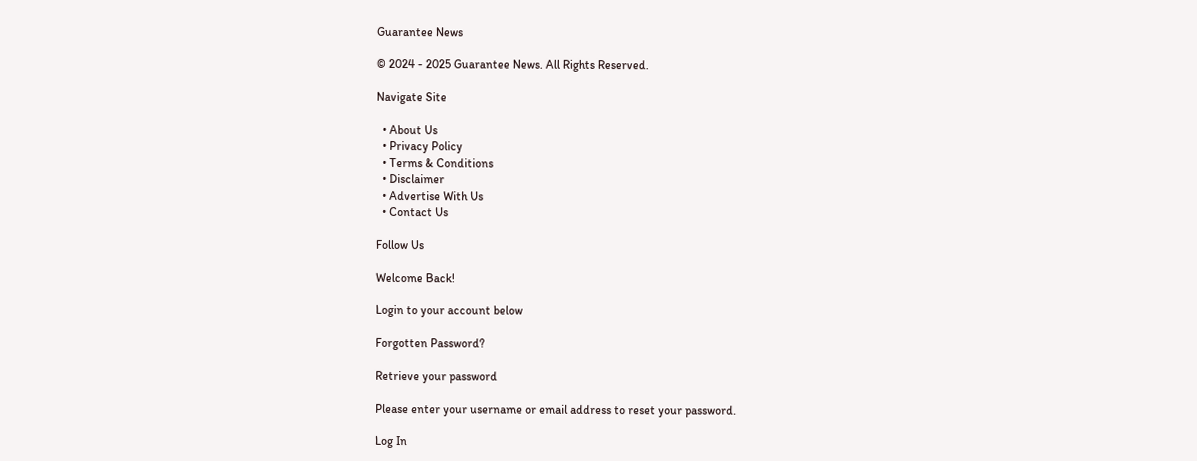Guarantee News

© 2024 - 2025 Guarantee News. All Rights Reserved.

Navigate Site

  • About Us
  • Privacy Policy
  • Terms & Conditions
  • Disclaimer
  • Advertise With Us
  • Contact Us

Follow Us

Welcome Back!

Login to your account below

Forgotten Password?

Retrieve your password

Please enter your username or email address to reset your password.

Log In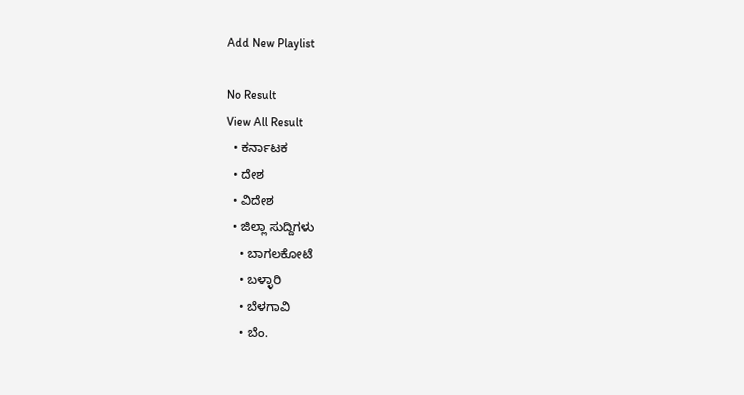Add New Playlist

No Result
View All Result
  • ಕರ್ನಾಟಕ
  • ದೇಶ
  • ವಿದೇಶ
  • ಜಿಲ್ಲಾ ಸುದ್ದಿಗಳು
    • ಬಾಗಲಕೋಟೆ
    • ಬಳ್ಳಾರಿ
    • ಬೆಳಗಾವಿ
    • ಬೆಂ.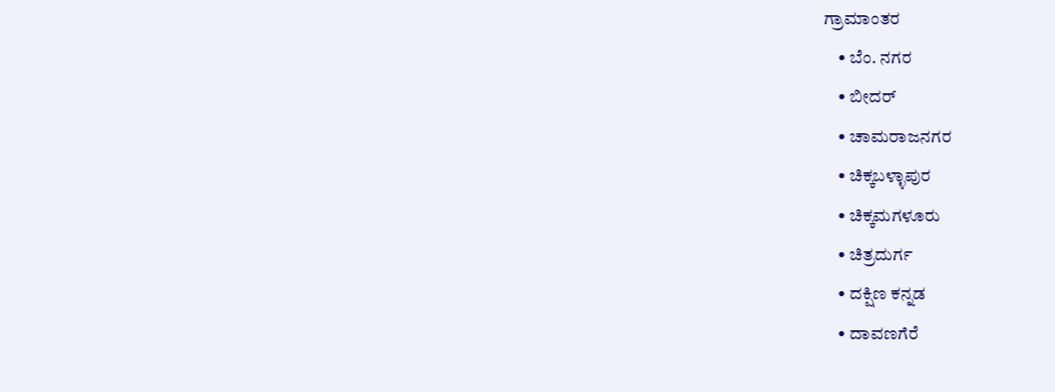ಗ್ರಾಮಾಂತರ
    • ಬೆಂ. ನಗರ
    • ಬೀದರ್
    • ಚಾಮರಾಜನಗರ
    • ಚಿಕ್ಕಬಳ್ಳಾಪುರ
    • ಚಿಕ್ಕಮಗಳೂರು
    • ಚಿತ್ರದುರ್ಗ
    • ದಕ್ಷಿಣ ಕನ್ನಡ
    • ದಾವಣಗೆರೆ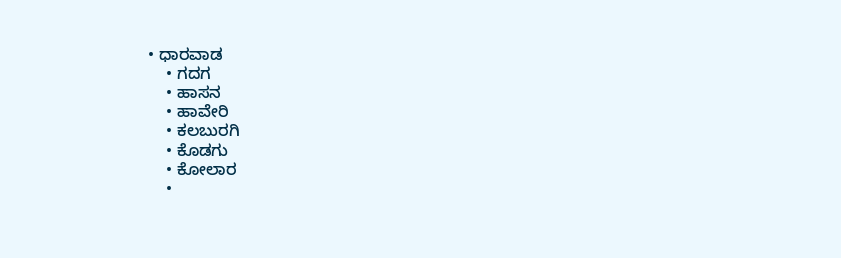• ಧಾರವಾಡ
    • ಗದಗ
    • ಹಾಸನ
    • ಹಾವೇರಿ
    • ಕಲಬುರಗಿ
    • ಕೊಡಗು
    • ಕೋಲಾರ
    •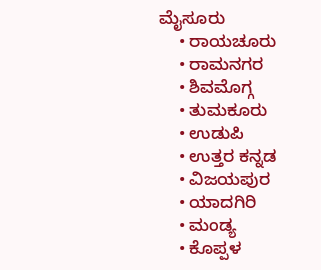ಮೈಸೂರು
    • ರಾಯಚೂರು
    • ರಾಮನಗರ
    • ಶಿವಮೊಗ್ಗ
    • ತುಮಕೂರು
    • ಉಡುಪಿ
    • ಉತ್ತರ ಕನ್ನಡ
    • ವಿಜಯಪುರ
    • ಯಾದಗಿರಿ
    • ಮಂಡ್ಯ
    • ಕೊಪ್ಪಳ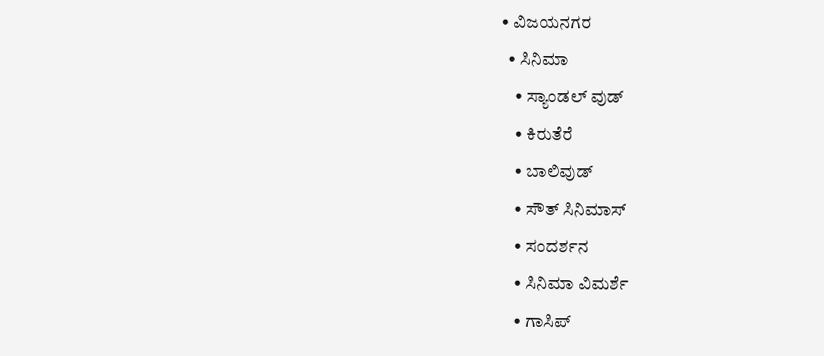• ವಿಜಯನಗರ
  • ಸಿನಿಮಾ
    • ಸ್ಯಾಂಡಲ್ ವುಡ್
    • ಕಿರುತೆರೆ
    • ಬಾಲಿವುಡ್
    • ಸೌತ್ ಸಿನಿಮಾಸ್
    • ಸಂದರ್ಶನ
    • ಸಿನಿಮಾ ವಿಮರ್ಶೆ
    • ಗಾಸಿಪ್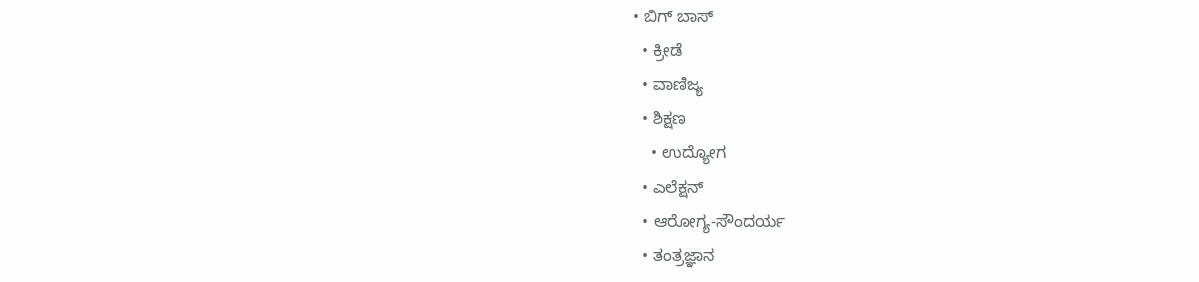• ಬಿಗ್ ಬಾಸ್
  • ಕ್ರೀಡೆ
  • ವಾಣಿಜ್ಯ
  • ಶಿಕ್ಷಣ
    • ಉದ್ಯೋಗ
  • ಎಲೆಕ್ಷನ್
  • ಆರೋಗ್ಯ-ಸೌಂದರ್ಯ
  • ತಂತ್ರಜ್ಞಾನ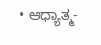• ಆಧ್ಯಾತ್ಮ-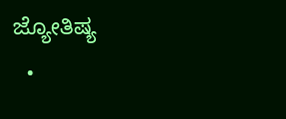ಜ್ಯೋತಿಷ್ಯ
  •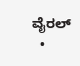ವೈರಲ್
  •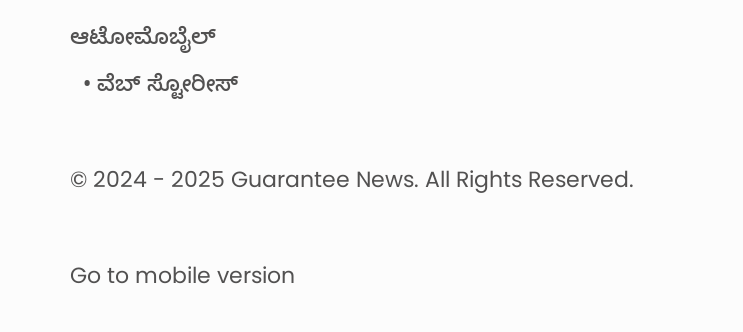ಆಟೋಮೊಬೈಲ್
  • ವೆಬ್ ಸ್ಟೋರೀಸ್

© 2024 - 2025 Guarantee News. All Rights Reserved.

Go to mobile version